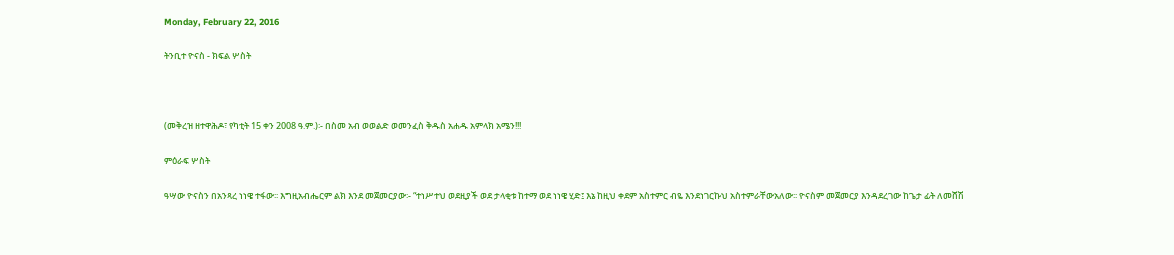Monday, February 22, 2016

ትንቢተ ዮናስ - ክፍል ሦስት



(መቅረዝ ዘተዋሕዶ፣ የካቲት 15 ቀን 2008 ዓ.ም.)፡- በስመ አብ ወወልድ ወመንፈስ ቅዱስ አሐዱ አምላክ አሜን!!!

ምዕራፍ ሦስት

ዓሣው ዮናስን በአንጻረ ነነዌ ተፋው፡፡ እግዚአብሔርም ልክ እንደ መጀመርያው፡- “ተነሥተህ ወደዚያች ወደ ታላቂቱ ከተማ ወደ ነነዌ ሂድ፤ እኔ ከዚህ ቀደም አስተምር ብዬ እንደነገርኩህ አስተምራቸውአለው፡፡ ዮናስም መጀመርያ እንዳደረገው ከጌታ ፊት ለመሸሽ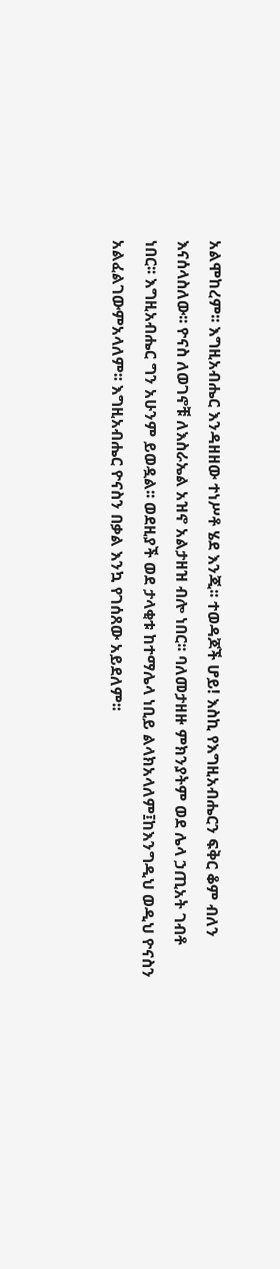አልሞከረም፡፡ እግዚአብሔር እንዳዘዘው ተነሥቶ ሄደ እንጂ፡፡ ተወዳጆች ሆይ! እስኪ የእግዚአብሔርን ፍቅር ቆም ብለን እናሰላስለው፡፡ ዮናስ ለወገኖቹ ለእስራኤል አዝኖ አልታዘዝ ብሎ ነበር፡፡ ባለመታዘዙ ምክንያትም ወደ ሌላ ኃጢአት ገብቶ ነበር፡፡ እግዚአብሔር ግን አሁንም ይወዷል፡፡ ወደዚያች ወደ ታላቂቱ ከተማሌላ ነቢይ ልላክአላለም፤ከእንግዲህ ወዲህ ዮናስን አልፈልገውምአላለም፡፡ እግዚአብሔር ዮናስን በቃል እንኳ የገሰጸው አይደለም፡፡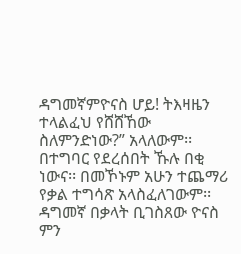ዳግመኛምዮናስ ሆይ! ትእዛዜን ተላልፈህ የሸሸኸው ስለምንድነው?” አላለውም፡፡ በተግባር የደረሰበት ኹሉ በቂ ነውና፡፡ በመኾኑም አሁን ተጨማሪ የቃል ተግሳጽ አላስፈለገውም፡፡ ዳግመኛ በቃላት ቢገስጸው ዮናስ ምን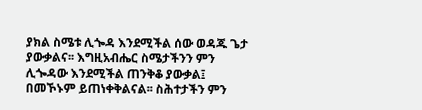ያክል ስሜቱ ሊጐዳ እንደሚችል ሰው ወዳጁ ጌታ ያውቃልና፡፡ እግዚአብሔር ስሜታችንን ምን ሊጐዳው እንደሚችል ጠንቅቆ ያውቃል፤ በመኾኑም ይጠነቀቅልናል፡፡ ስሕተታችን ምን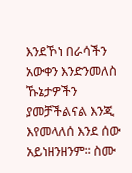እንደኾነ በራሳችን አውቀን እንድንመለስ ኹኔታዎችን ያመቻችልናል እንጂ እየመላለሰ እንደ ሰው አይነዘንዘንም፡፡ ስሙ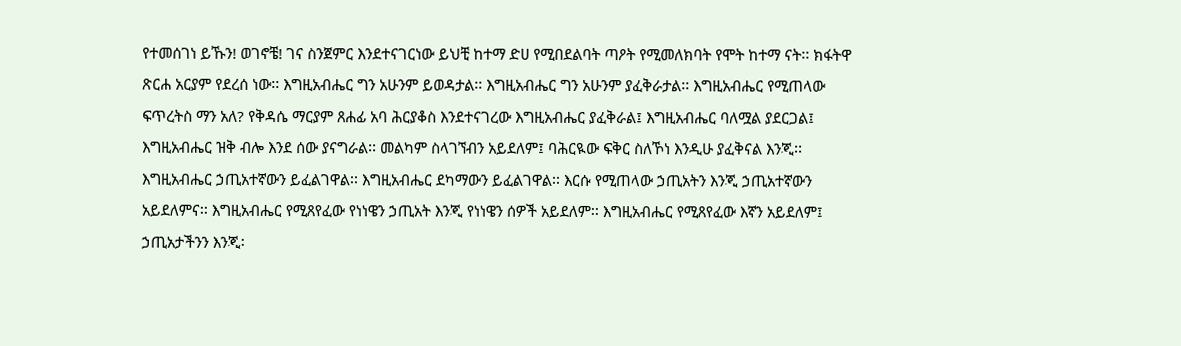የተመሰገነ ይኹን! ወገኖቼ! ገና ስንጀምር እንደተናገርነው ይህቺ ከተማ ድሀ የሚበደልባት ጣዖት የሚመለክባት የሞት ከተማ ናት፡፡ ክፋትዋ ጽርሐ አርያም የደረሰ ነው፡፡ እግዚአብሔር ግን አሁንም ይወዳታል፡፡ እግዚአብሔር ግን አሁንም ያፈቅራታል፡፡ እግዚአብሔር የሚጠላው ፍጥረትስ ማን አለ? የቅዳሴ ማርያም ጸሐፊ አባ ሕርያቆስ እንደተናገረው እግዚአብሔር ያፈቅራል፤ እግዚአብሔር ባለሟል ያደርጋል፤ እግዚአብሔር ዝቅ ብሎ እንደ ሰው ያናግራል፡፡ መልካም ስላገኘብን አይደለም፤ ባሕርዪው ፍቅር ስለኾነ እንዲሁ ያፈቅናል እንጂ፡፡ እግዚአብሔር ኃጢአተኛውን ይፈልገዋል፡፡ እግዚአብሔር ደካማውን ይፈልገዋል፡፡ እርሱ የሚጠላው ኃጢአትን እንጂ ኃጢአተኛውን አይደለምና፡፡ እግዚአብሔር የሚጸየፈው የነነዌን ኃጢአት እንጂ የነነዌን ሰዎች አይደለም፡፡ እግዚአብሔር የሚጸየፈው እኛን አይደለም፤ ኃጢአታችንን እንጂ፡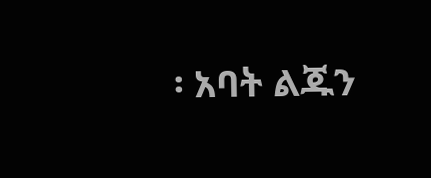፡ አባት ልጁን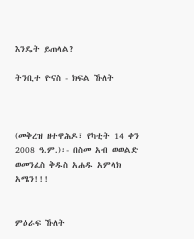እንዴት ይጠላል?

ትንቢተ ዮናስ - ክፍል ኹለት



(መቅረዝ ዘተዋሕዶ፣ የካቲት 14 ቀን 2008 ዓ.ም.)፡- በስመ አብ ወወልድ ወመንፈስ ቅዱስ አሐዱ አምላክ አሜን!!!


ምዕራፍ ኹለት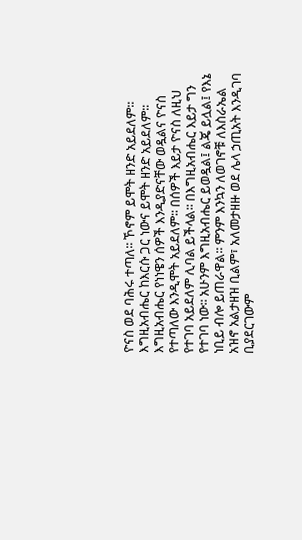ዮናስ ወደ ባሕሩ ተጣለ፡፡ ኾኖም ይሞት ዘንድ አይደለም፡፡ እግዚአብሔር ከእርሱ ጋር ነውና ይሞት ዘንድ አይደለም፡፡ እግዚአብሔር የነነዌን ሰዎች እንዲያድናቸው ወዷልና ዮናስ የተጣለው እንዲሞት አይደለም፡፡ በሰዎች እይታ ዮናስ ለዚህ የተገባ አይደለም ሊባል ይችላል፡፡ በእግዚአብሔር እይታ ግን የተገባ ነው፡፡ አሁንም እግዚአብሔር ይወዷል፤ ልጄ ይሏል፤ የእኔ ነቢይ ብሎ ይጠራዋል፡፡ ምንም እንኳን ለወገኖቹ ለእስራኤል አዝኖ አልታዘዝ ቢልም፣ አለመታዘዙ ወደ ሌላ ኃጢአት እንዲገባ ቢያደርገውም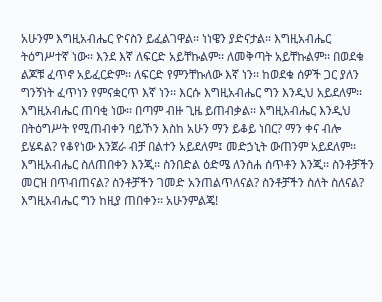አሁንም እግዚአብሔር ዮናስን ይፈልገዋል፡፡ ነነዌን ያድናታል፡፡ እግዚአብሔር ትዕግሥተኛ ነው፡፡ እንደ እኛ ለፍርድ አይቸኩልም፡፡ ለመቅጣት አይቸኩልም፡፡ በወደቁ ልጆቹ ፈጥኖ አይፈርድም፡፡ ለፍርድ የምንቸኩለው እኛ ነን፡፡ ከወደቁ ሰዎች ጋር ያለን ግንኝነት ፈጥነን የምናቋርጥ እኛ ነን፡፡ እርሱ እግዚአብሔር ግን እንዲህ አይደለም፡፡ እግዚአብሔር ጠባቂ ነው፡፡ በጣም ብዙ ጊዜ ይጠብቃል፡፡ እግዚአብሔር እንዲህ በትዕግሥት የሚጠብቀን ባይኾን እስከ አሁን ማን ይቆይ ነበር? ማን ቀና ብሎ ይሄዳል? የቆየነው እንጀራ ብቻ በልተን አይደለም፤ መድኃኒት ውጠንም አይደለም፡፡ እግዚአብሔር ስለጠበቀን እንጂ፡፡ ስንበድል ዕድሜ ለንስሐ ሰጥቶን እንጂ፡፡ ስንቶቻችን መርዝ በጥብጠናል? ስንቶቻችን ገመድ አንጠልጥለናል? ስንቶቻችን ስለት ስለናል? እግዚአብሔር ግን ከዚያ ጠበቀን፡፡ አሁንምልጄ!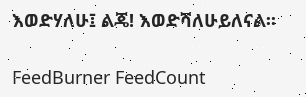እወድሃለሁ፤ ልጄ! እወድሻለሁይለናል፡፡

FeedBurner FeedCount